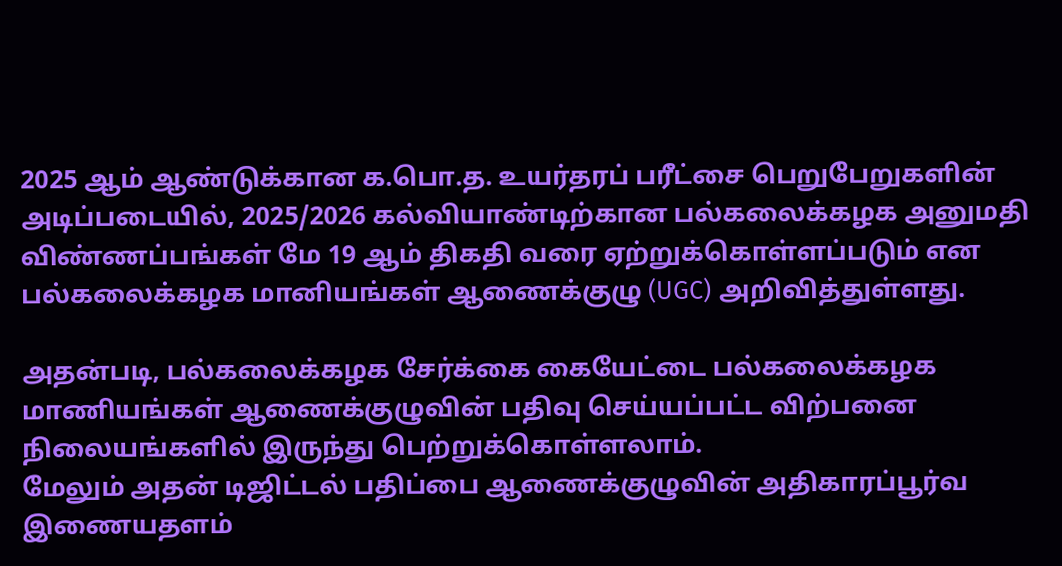2025 ஆம் ஆண்டுக்கான க.பொ.த. உயர்தரப் பரீட்சை பெறுபேறுகளின் அடிப்படையில், 2025/2026 கல்வியாண்டிற்கான பல்கலைக்கழக அனுமதி விண்ணப்பங்கள் மே 19 ஆம் திகதி வரை ஏற்றுக்கொள்ளப்படும் என பல்கலைக்கழக மானியங்கள் ஆணைக்குழு (UGC) அறிவித்துள்ளது.

அதன்படி, பல்கலைக்கழக சேர்க்கை கையேட்டை பல்கலைக்கழக மாணியங்கள் ஆணைக்குழுவின் பதிவு செய்யப்பட்ட விற்பனை நிலையங்களில் இருந்து பெற்றுக்கொள்ளலாம்.
மேலும் அதன் டிஜிட்டல் பதிப்பை ஆணைக்குழுவின் அதிகாரப்பூர்வ இணையதளம்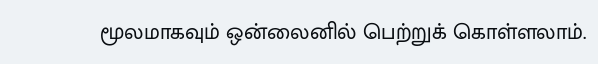மூலமாகவும் ஒன்லைனில் பெற்றுக் கொள்ளலாம்.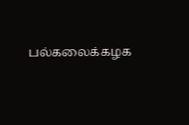பல்கலைக்கழக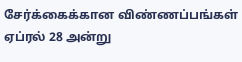சேர்க்கைக்கான விண்ணப்பங்கள் ஏப்ரல் 28 அன்று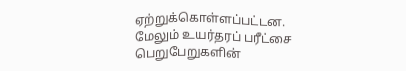ஏற்றுக்கொள்ளப்பட்டன.
மேலும் உயர்தரப் பரீட்சை பெறுபேறுகளின்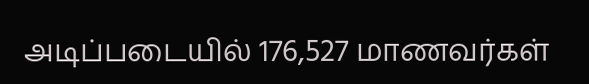அடிப்படையில் 176,527 மாணவர்கள்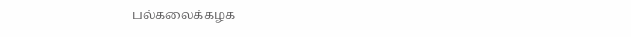பல்கலைக்கழக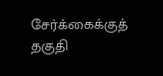சேர்க்கைக்குத் தகுதி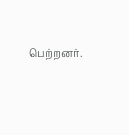பெற்றனர்.